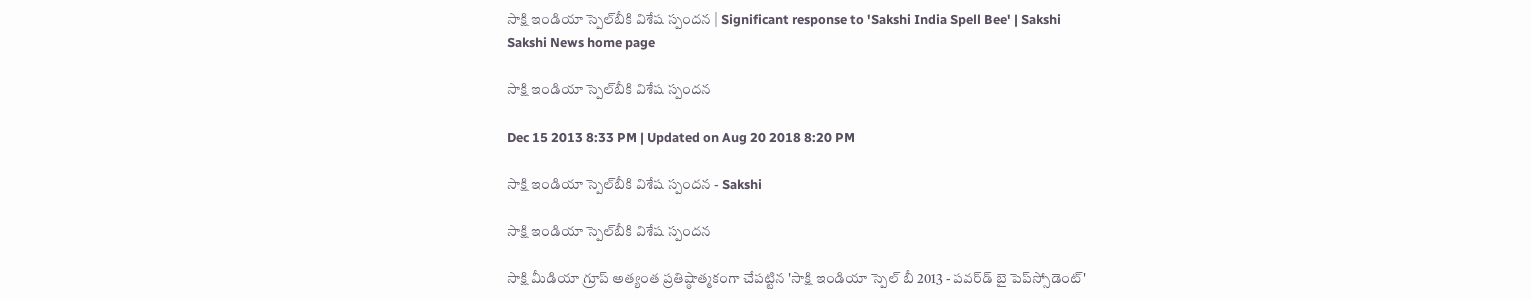సాక్షి ఇండియా స్పెల్‌బీకి విశేష స్పందన | Significant response to 'Sakshi India Spell Bee' | Sakshi
Sakshi News home page

సాక్షి ఇండియా స్పెల్‌బీకి విశేష స్పందన

Dec 15 2013 8:33 PM | Updated on Aug 20 2018 8:20 PM

సాక్షి ఇండియా స్పెల్‌బీకి విశేష స్పందన - Sakshi

సాక్షి ఇండియా స్పెల్‌బీకి విశేష స్పందన

సాక్షి మీడియా గ్రూప్‌ అత్యంత ప్రతిష్ఠాత్మకంగా చేపట్టిన 'సాక్షి ఇండియా స్పెల్‌ బీ 2013 - పవర్‌డ్‌ బై పెప్‌స్సోడెంట్‌'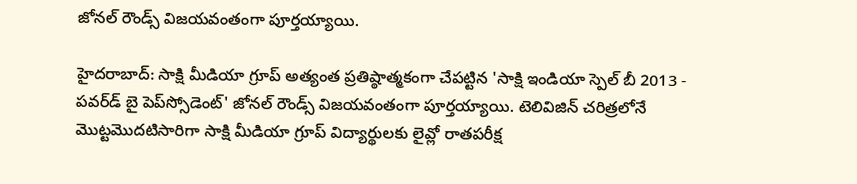జోనల్‌ రౌండ్స్‌ విజయవంతంగా పూర్తయ్యాయి.

హైదరాబాద్: సాక్షి మీడియా గ్రూప్‌ అత్యంత ప్రతిష్ఠాత్మకంగా చేపట్టిన 'సాక్షి ఇండియా స్పెల్‌ బీ 2013 - పవర్‌డ్‌ బై పెప్‌స్సోడెంట్‌' జోనల్‌ రౌండ్స్‌ విజయవంతంగా పూర్తయ్యాయి. టెలివిజిన్ చరిత్రలోనే మొట్టమొదటిసారిగా సాక్షి మీడియా గ్రూప్ విద్యార్థులకు లైవ్లో రాతపరీక్ష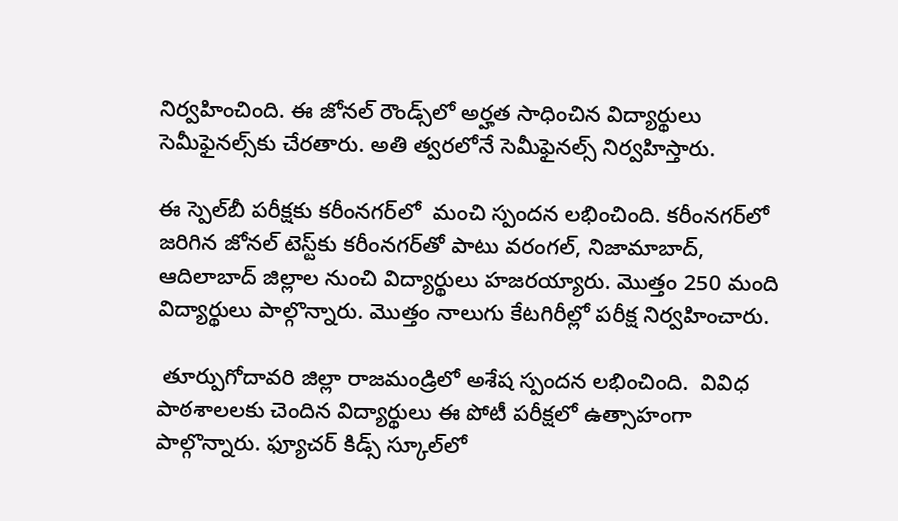నిర్వహించింది‌. ఈ జోనల్‌ రౌండ్స్‌లో అర్హత సాధించిన విద్యార్థులు  సెమీఫైనల్స్‌కు చేరతారు. అతి త్వరలోనే సెమీఫైనల్స్‌ నిర్వహిస్తారు.

ఈ స్పెల్‌బీ పరీక్షకు కరీంనగర్‌లో  మంచి స్పందన లభించింది. కరీంనగర్‌లో జరిగిన జోనల్‌ టెస్ట్‌కు కరీంనగర్‌తో పాటు వరంగల్‌, నిజామాబాద్‌, ఆదిలాబాద్‌ జిల్లాల నుంచి విద్యార్థులు హజరయ్యారు. మొత్తం 250 మంది విద్యార్థులు పాల్గొన్నారు. మొత్తం నాలుగు కేటగిరీల్లో పరీక్ష నిర్వహించారు.

 తూర్పుగోదావరి జిల్లా రాజమండ్రిలో అశేష స్పందన లభించింది.  వివిధ పాఠశాలలకు చెందిన విద్యార్థులు ఈ పోటీ పరీక్షలో ఉత్సాహంగా పాల్గొన్నారు. ఫ్యూచర్‌ కిడ్స్‌ స్కూల్‌లో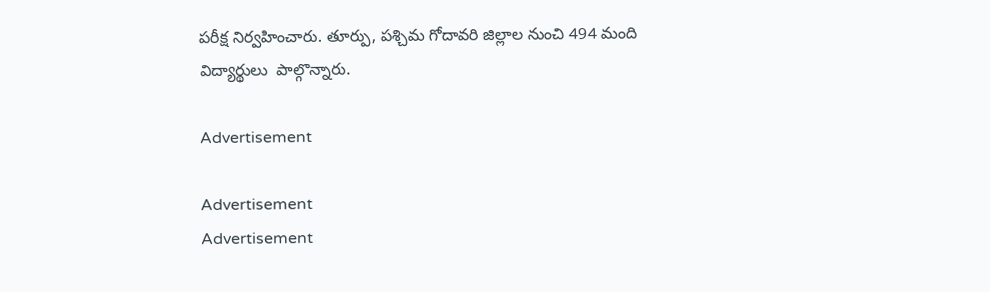పరీక్ష నిర్వహించారు. తూర్పు, పశ్చిమ గోదావరి జిల్లాల నుంచి 494 మంది విద్యార్థులు  పాల్గొన్నారు.

Advertisement

Advertisement
Advertisement